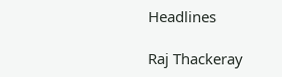Headlines

Raj Thackeray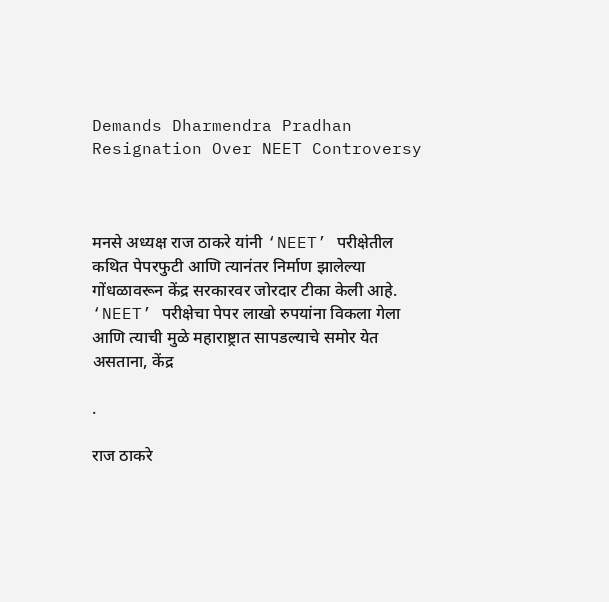Demands Dharmendra Pradhan Resignation Over NEET Controversy



मनसे अध्यक्ष राज ठाकरे यांनी ‘NEET’ परीक्षेतील कथित पेपरफुटी आणि त्यानंतर निर्माण झालेल्या गोंधळावरून केंद्र सरकारवर जोरदार टीका केली आहे. ‘NEET’ परीक्षेचा पेपर लाखो रुपयांना विकला गेला आणि त्याची मुळे महाराष्ट्रात सापडल्याचे समोर येत असताना, केंद्र

.

राज ठाकरे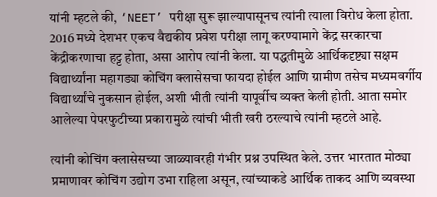यांनी म्हटले की, ‘NEET’ परीक्षा सुरू झाल्यापासूनच त्यांनी त्याला विरोध केला होता. 2016 मध्ये देशभर एकच वैद्यकीय प्रवेश परीक्षा लागू करण्यामागे केंद्र सरकारचा केंद्रीकरणाचा हट्ट होता, असा आरोप त्यांनी केला. या पद्धतीमुळे आर्थिकदृष्ट्या सक्षम विद्यार्थ्यांना महागड्या कोचिंग क्लासेसचा फायदा होईल आणि ग्रामीण तसेच मध्यमवर्गीय विद्यार्थ्यांचे नुकसान होईल, अशी भीती त्यांनी यापूर्वीच व्यक्त केली होती. आता समोर आलेल्या पेपरफुटीच्या प्रकारामुळे त्यांची भीती खरी ठरल्याचे त्यांनी म्हटले आहे.

त्यांनी कोचिंग क्लासेसच्या जाळ्यावरही गंभीर प्रश्न उपस्थित केले. उत्तर भारतात मोठ्या प्रमाणावर कोचिंग उद्योग उभा राहिला असून, त्यांच्याकडे आर्थिक ताकद आणि व्यवस्था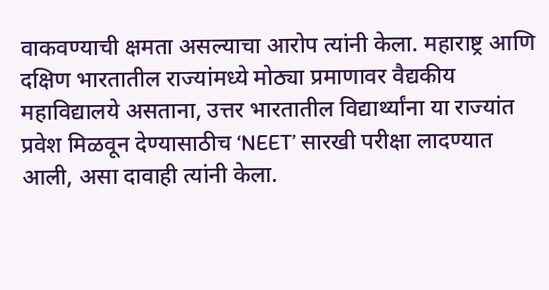वाकवण्याची क्षमता असल्याचा आरोप त्यांनी केला. महाराष्ट्र आणि दक्षिण भारतातील राज्यांमध्ये मोठ्या प्रमाणावर वैद्यकीय महाविद्यालये असताना, उत्तर भारतातील विद्यार्थ्यांना या राज्यांत प्रवेश मिळवून देण्यासाठीच ‘NEET’ सारखी परीक्षा लादण्यात आली, असा दावाही त्यांनी केला.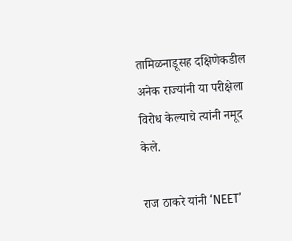तामिळनाडूसह दक्षिणेकडील अनेक राज्यांनी या परीक्षेला विरोध केल्याचे त्यांनी नमूद केले.

राज ठाकरे यांनी ‘NEET’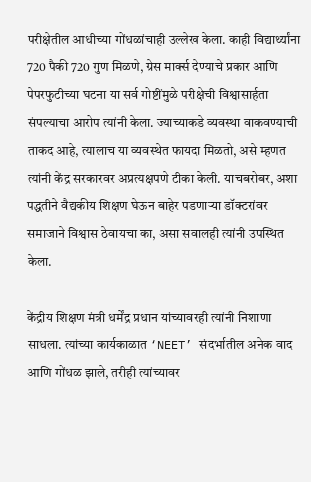परीक्षेतील आधीच्या गोंधळांचाही उल्लेख केला. काही विद्यार्थ्यांना 720 पैकी 720 गुण मिळणे, ग्रेस मार्क्स देण्याचे प्रकार आणि पेपरफुटीच्या घटना या सर्व गोष्टींमुळे परीक्षेची विश्वासार्हता संपल्याचा आरोप त्यांनी केला. ज्याच्याकडे व्यवस्था वाकवण्याची ताकद आहे, त्यालाच या व्यवस्थेत फायदा मिळतो, असे म्हणत त्यांनी केंद्र सरकारवर अप्रत्यक्षपणे टीका केली. याचबरोबर, अशा पद्धतीने वैद्यकीय शिक्षण घेऊन बाहेर पडणाऱ्या डॉक्टरांवर समाजाने विश्वास ठेवायचा का, असा सवालही त्यांनी उपस्थित केला.

केंद्रीय शिक्षण मंत्री धर्मेंद्र प्रधान यांच्यावरही त्यांनी निशाणा साधला. त्यांच्या कार्यकाळात ‘NEET’ संदर्भातील अनेक वाद आणि गोंधळ झाले, तरीही त्यांच्यावर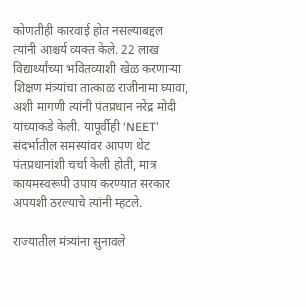कोणतीही कारवाई होत नसल्याबद्दल त्यांनी आश्चर्य व्यक्त केले. 22 लाख विद्यार्थ्यांच्या भवितव्याशी खेळ करणाऱ्या शिक्षण मंत्र्यांचा तात्काळ राजीनामा घ्यावा, अशी मागणी त्यांनी पंतप्रधान नरेंद्र मोदी यांच्याकडे केली. यापूर्वीही ‘NEET’ संदर्भातील समस्यांवर आपण थेट पंतप्रधानांशी चर्चा केली होती, मात्र कायमस्वरूपी उपाय करण्यात सरकार अपयशी ठरल्याचे त्यांनी म्हटले.

राज्यातील मंत्र्यांना सुनावले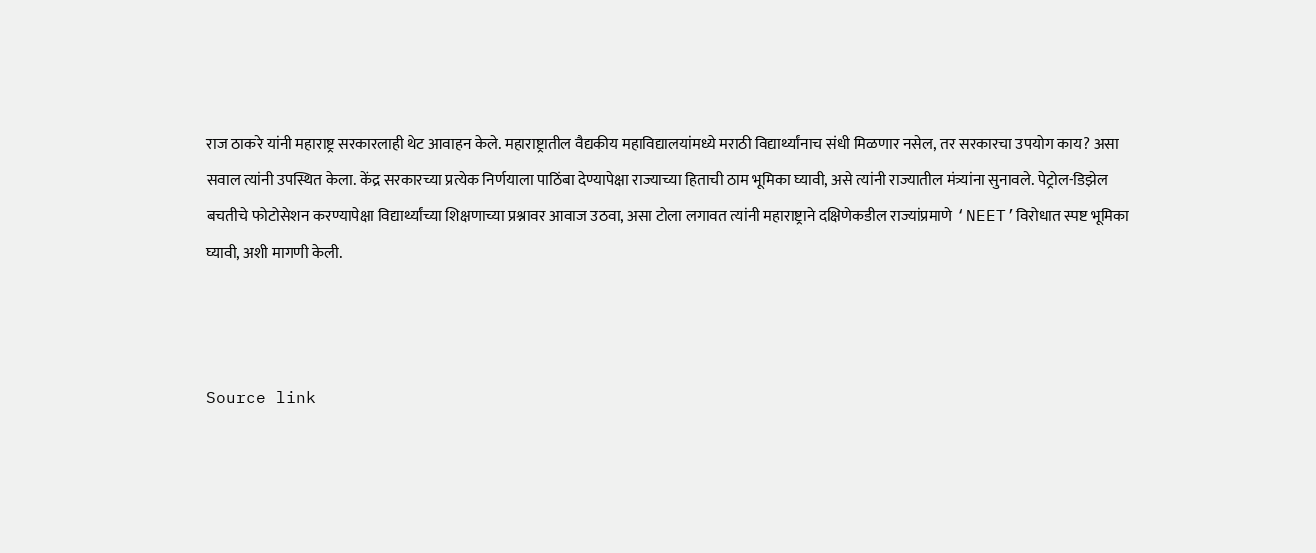राज ठाकरे यांनी महाराष्ट्र सरकारलाही थेट आवाहन केले. महाराष्ट्रातील वैद्यकीय महाविद्यालयांमध्ये मराठी विद्यार्थ्यांनाच संधी मिळणार नसेल, तर सरकारचा उपयोग काय? असा सवाल त्यांनी उपस्थित केला. केंद्र सरकारच्या प्रत्येक निर्णयाला पाठिंबा देण्यापेक्षा राज्याच्या हिताची ठाम भूमिका घ्यावी, असे त्यांनी राज्यातील मंत्र्यांना सुनावले. पेट्रोल-डिझेल बचतीचे फोटोसेशन करण्यापेक्षा विद्यार्थ्यांच्या शिक्षणाच्या प्रश्नावर आवाज उठवा, असा टोला लगावत त्यांनी महाराष्ट्राने दक्षिणेकडील राज्यांप्रमाणे ‘NEET’विरोधात स्पष्ट भूमिका घ्यावी, अशी मागणी केली.



Source link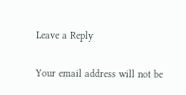Leave a Reply

Your email address will not be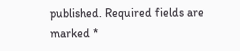published. Required fields are marked *